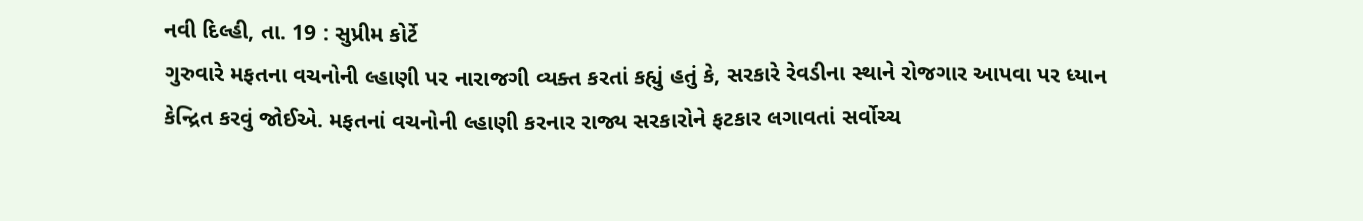નવી દિલ્હી, તા. 19 : સુપ્રીમ કોર્ટે
ગુરુવારે મફતના વચનોની લ્હાણી પર નારાજગી વ્યક્ત કરતાં કહ્યું હતું કે, સરકારે રેવડીના સ્થાને રોજગાર આપવા પર ધ્યાન
કેન્દ્રિત કરવું જોઈએ. મફતનાં વચનોની લ્હાણી કરનાર રાજ્ય સરકારોને ફટકાર લગાવતાં સર્વોચ્ચ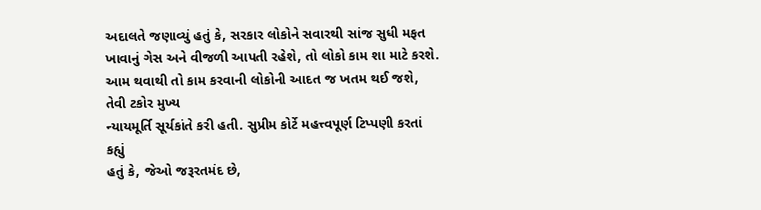અદાલતે જણાવ્યું હતું કે, સરકાર લોકોને સવારથી સાંજ સુધી મફત
ખાવાનું ગેસ અને વીજળી આપતી રહેશે, તો લોકો કામ શા માટે કરશે.
આમ થવાથી તો કામ કરવાની લોકોની આદત જ ખતમ થઈ જશે, તેવી ટકોર મુખ્ય
ન્યાયમૂર્તિ સૂર્યકાંતે કરી હતી. સુપ્રીમ કોર્ટે મહત્ત્વપૂર્ણ ટિપ્પણી કરતાં કહ્યું
હતું કે, જેઓ જરૂરતમંદ છે,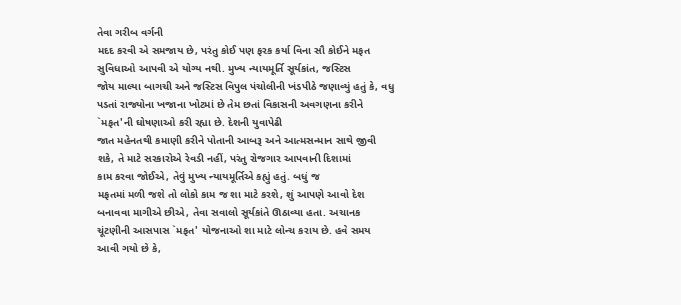તેવા ગરીબ વર્ગની
મદદ કરવી એ સમજાય છે, પરંતુ કોઈ પણ ફરક કર્યા વિના સૌ કોઈને મફત
સુવિધાઓ આપવી એ યોગ્ય નથી. મુખ્ય ન્યાયમૂર્તિ સૂર્યકાંત, જસ્ટિસ
જોય માલ્યા બાગચી અને જસ્ટિસ વિપુલ પંચોલીની ખંડપીઠે જણાવ્યું હતું કે, વધુ પડતાં રાજ્યોના ખજાના ખોટમાં છે તેમ છતાં વિકાસની અવગણના કરીને `મફત'ની ઘોષણાઓ કરી રહ્યા છે. દેશની યુવાપેઢી
જાત મહેનતથી કમાણી કરીને પોતાની આબરૂ અને આત્મસન્માન સાથે જીવી શકે, તે માટે સરકારોએ રેવડી નહીં, પરંતુ રોજગાર આપવાની દિશામાં
કામ કરવા જોઈએ, તેવું મુખ્ય ન્યાયમૂર્તિએ કહ્યું હતું. બધું જ
મફતમાં મળી જશે તો લોકો કામ જ શા માટે કરશે, શું આપણે આવો દેશ
બનાવવા માગીએ છીએ, તેવા સવાલો સૂર્યકાંતે ઊઠાવ્યા હતા. અચાનક
ચૂંટણીની આસપાસ `મફત' યોજનાઓ શા માટે લોન્ચ કરાય છે. હવે સમય આવી ગયો છે કે,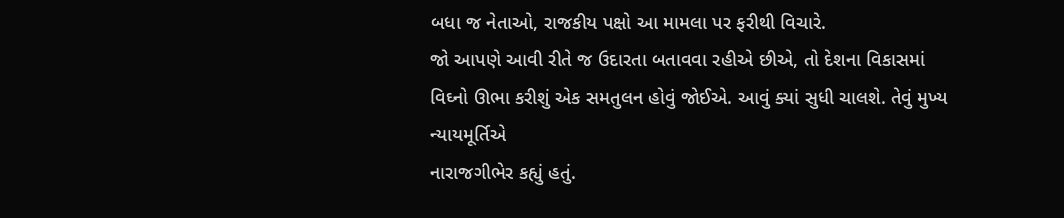બધા જ નેતાઓ, રાજકીય પક્ષો આ મામલા પર ફરીથી વિચારે.
જો આપણે આવી રીતે જ ઉદારતા બતાવવા રહીએ છીએ, તો દેશના વિકાસમાં
વિઘ્નો ઊભા કરીશું એક સમતુલન હોવું જોઈએ. આવું ક્યાં સુધી ચાલશે. તેવું મુખ્ય ન્યાયમૂર્તિએ
નારાજગીભેર કહ્યું હતું.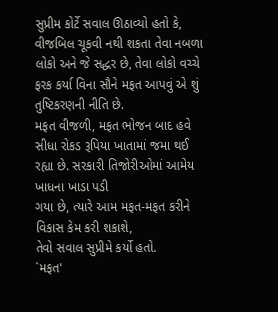સુપ્રીમ કોર્ટે સવાલ ઊઠાવ્યો હતો કે, વીજબિલ ચૂકવી નથી શકતા તેવા નબળા લોકો અને જે સદ્ધર છે, તેવા લોકો વચ્ચે ફરક કર્યા વિના સૌને મફત આપવું એ શું તુષ્ટિકરણની નીતિ છે.
મફત વીજળી, મફત ભોજન બાદ હવે સીધા રોકડ રૂપિયા ખાતામાં જમા થઈ
રહ્યા છે. સરકારી તિજોરીઓમાં આમેય ખાધના ખાડા પડી
ગયા છે, ત્યારે આમ મફત-મફત કરીને વિકાસ કેમ કરી શકાશે,
તેવો સવાલ સુપ્રીમે કર્યો હતો.
`મફત'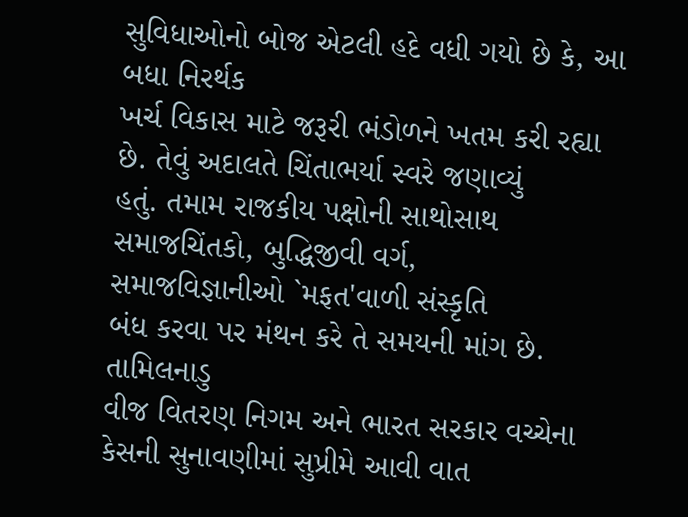સુવિધાઓનો બોજ એટલી હદે વધી ગયો છે કે, આ બધા નિરર્થક
ખર્ચ વિકાસ માટે જરૂરી ભંડોળને ખતમ કરી રહ્યા છે. તેવું અદાલતે ચિંતાભર્યા સ્વરે જણાવ્યું
હતું. તમામ રાજકીય પક્ષોની સાથોસાથ સમાજચિંતકો, બુદ્ધિજીવી વર્ગ,
સમાજવિજ્ઞાનીઓ `મફત'વાળી સંસ્કૃતિ
બંધ કરવા પર મંથન કરે તે સમયની માંગ છે. તામિલનાડુ
વીજ વિતરણ નિગમ અને ભારત સરકાર વચ્ચેના કેસની સુનાવણીમાં સુપ્રીમે આવી વાત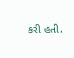કરી હતી.